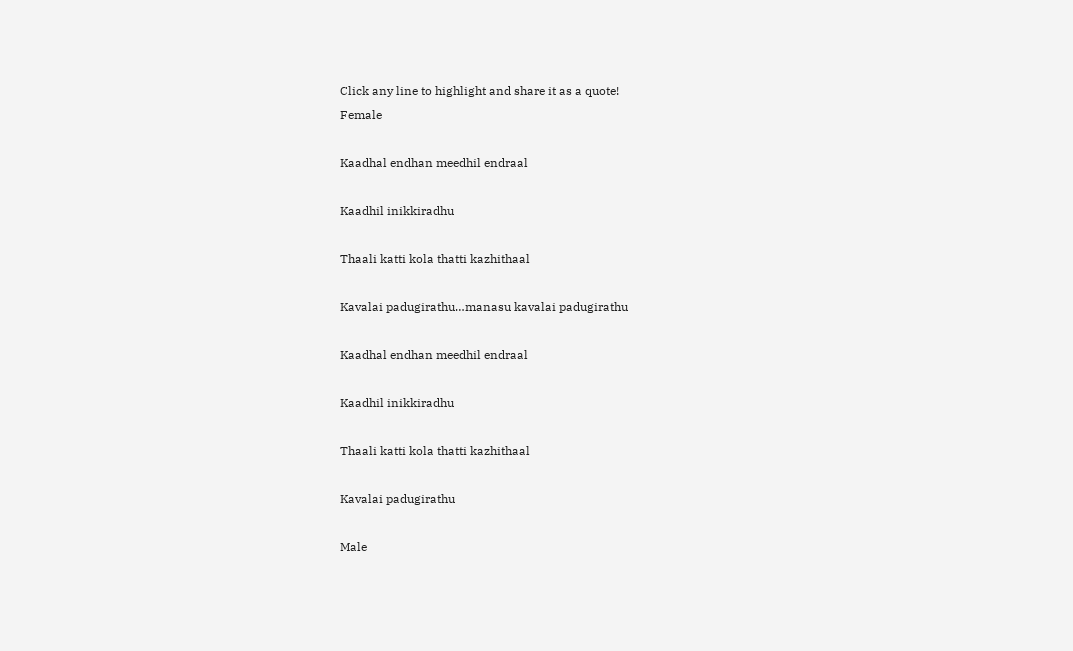Click any line to highlight and share it as a quote!
Female

Kaadhal endhan meedhil endraal

Kaadhil inikkiradhu

Thaali katti kola thatti kazhithaal

Kavalai padugirathu…manasu kavalai padugirathu

Kaadhal endhan meedhil endraal

Kaadhil inikkiradhu

Thaali katti kola thatti kazhithaal

Kavalai padugirathu

Male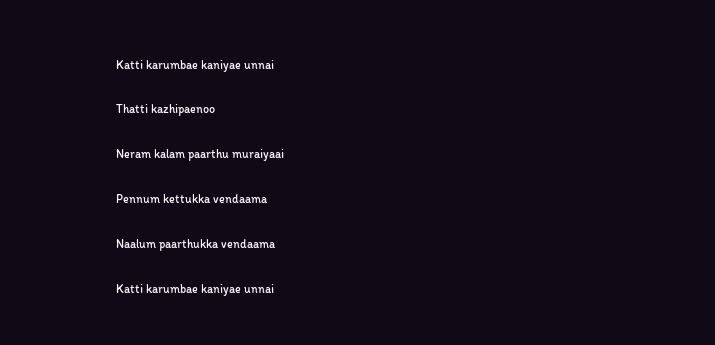Katti karumbae kaniyae unnai

Thatti kazhipaenoo

Neram kalam paarthu muraiyaai

Pennum kettukka vendaama

Naalum paarthukka vendaama

Katti karumbae kaniyae unnai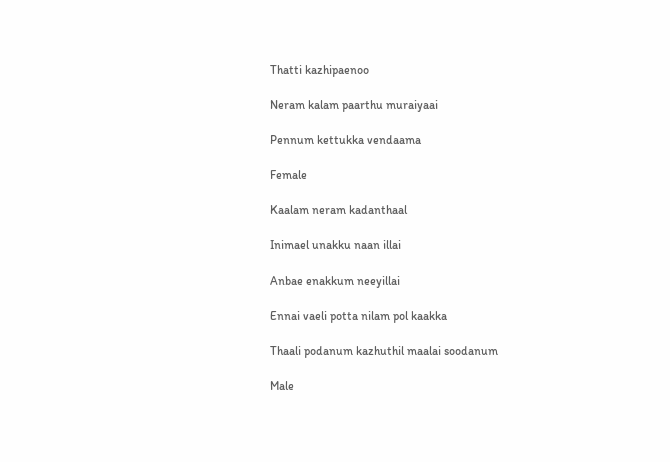Thatti kazhipaenoo

Neram kalam paarthu muraiyaai

Pennum kettukka vendaama

Female

Kaalam neram kadanthaal

Inimael unakku naan illai

Anbae enakkum neeyillai

Ennai vaeli potta nilam pol kaakka

Thaali podanum kazhuthil maalai soodanum

Male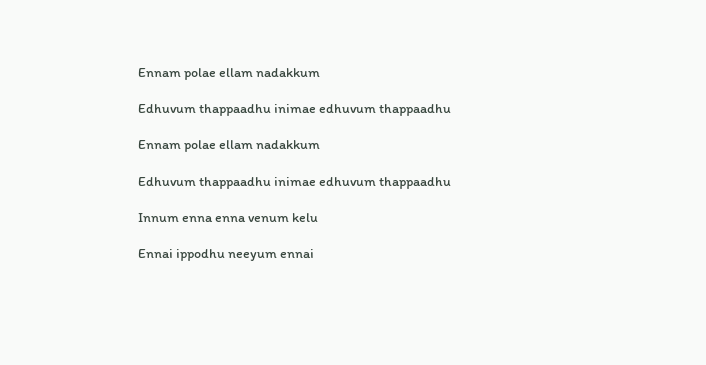Ennam polae ellam nadakkum

Edhuvum thappaadhu inimae edhuvum thappaadhu

Ennam polae ellam nadakkum

Edhuvum thappaadhu inimae edhuvum thappaadhu

Innum enna enna venum kelu

Ennai ippodhu neeyum ennai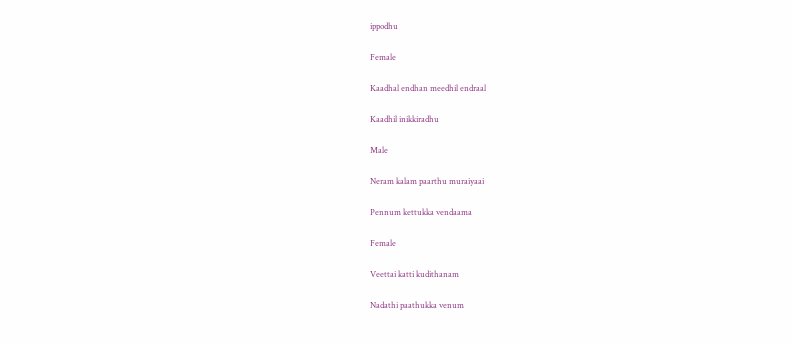ippodhu

Female

Kaadhal endhan meedhil endraal

Kaadhil inikkiradhu

Male

Neram kalam paarthu muraiyaai

Pennum kettukka vendaama

Female

Veettai katti kudithanam

Nadathi paathukka venum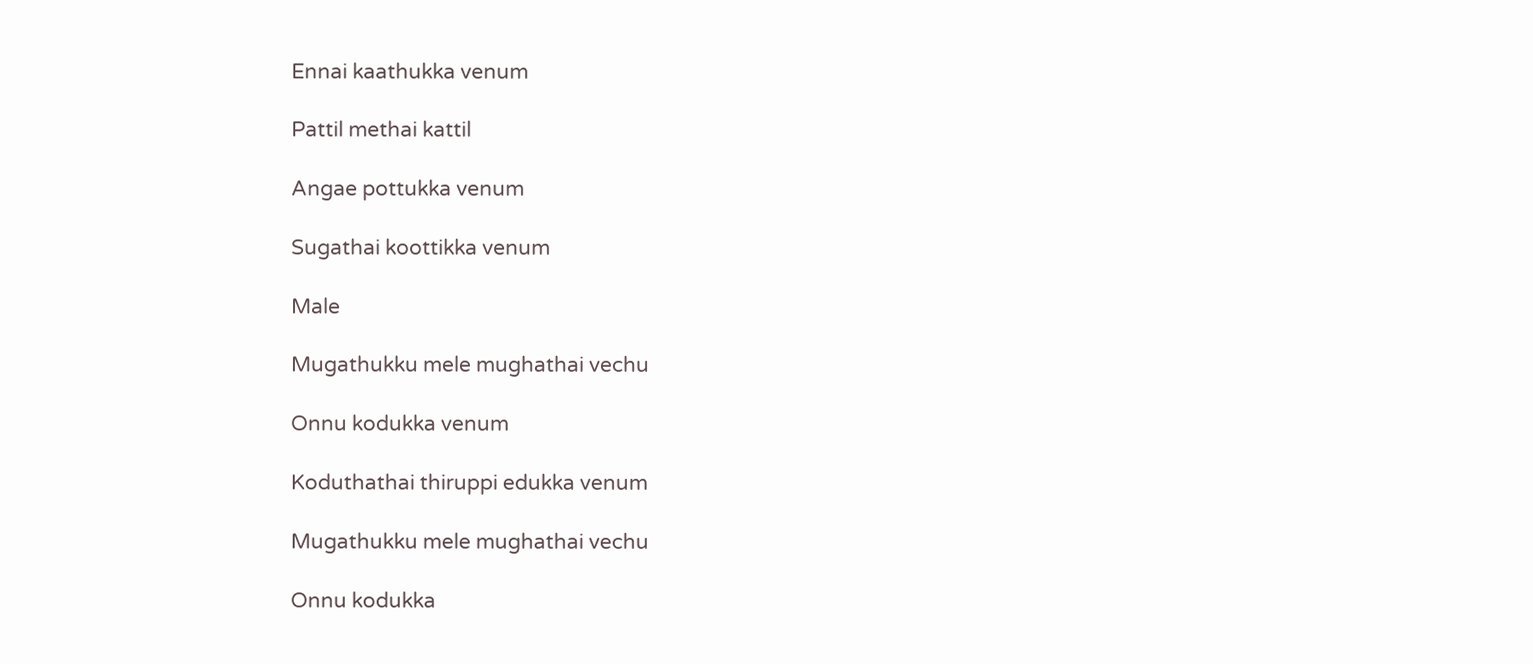Ennai kaathukka venum

Pattil methai kattil

Angae pottukka venum

Sugathai koottikka venum

Male

Mugathukku mele mughathai vechu

Onnu kodukka venum

Koduthathai thiruppi edukka venum

Mugathukku mele mughathai vechu

Onnu kodukka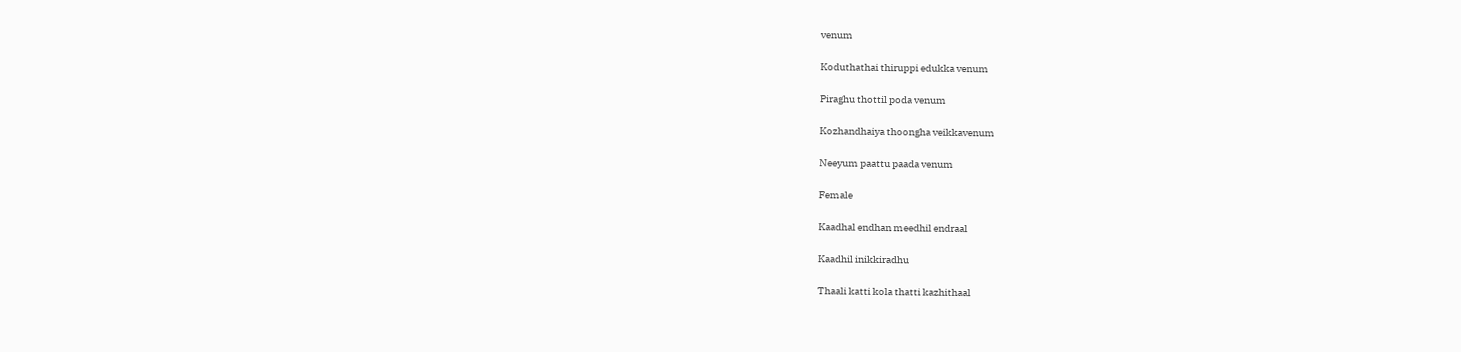venum

Koduthathai thiruppi edukka venum

Piraghu thottil poda venum

Kozhandhaiya thoongha veikkavenum

Neeyum paattu paada venum

Female

Kaadhal endhan meedhil endraal

Kaadhil inikkiradhu

Thaali katti kola thatti kazhithaal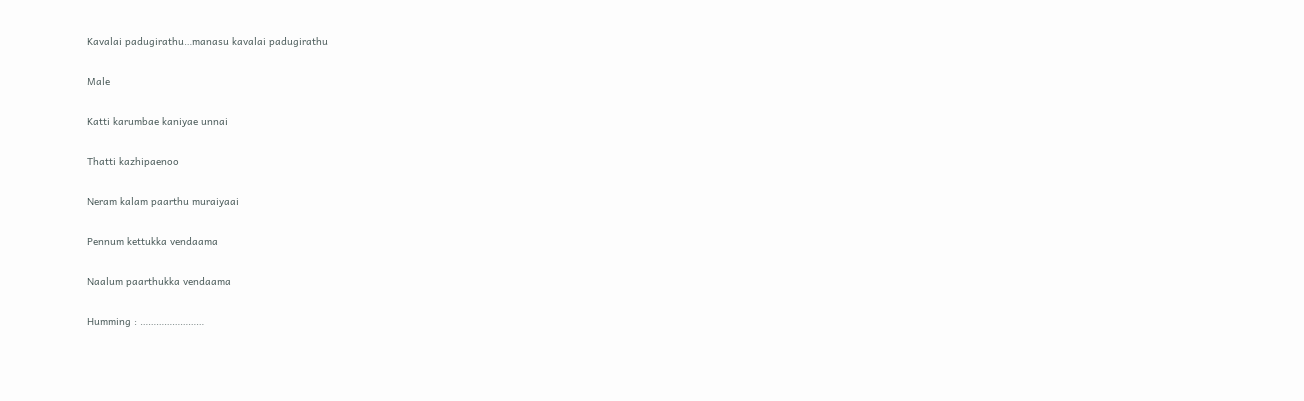Kavalai padugirathu…manasu kavalai padugirathu

Male

Katti karumbae kaniyae unnai

Thatti kazhipaenoo

Neram kalam paarthu muraiyaai

Pennum kettukka vendaama

Naalum paarthukka vendaama

Humming : ……………………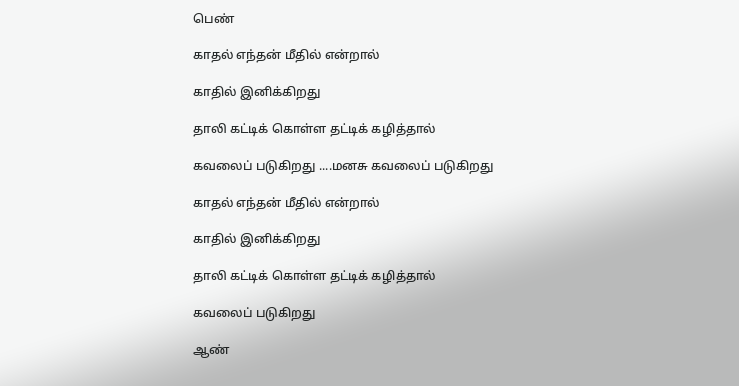பெண்

காதல் எந்தன் மீதில் என்றால்

காதில் இனிக்கிறது

தாலி கட்டிக் கொள்ள தட்டிக் கழித்தால்

கவலைப் படுகிறது ....மனசு கவலைப் படுகிறது

காதல் எந்தன் மீதில் என்றால்

காதில் இனிக்கிறது

தாலி கட்டிக் கொள்ள தட்டிக் கழித்தால்

கவலைப் படுகிறது

ஆண்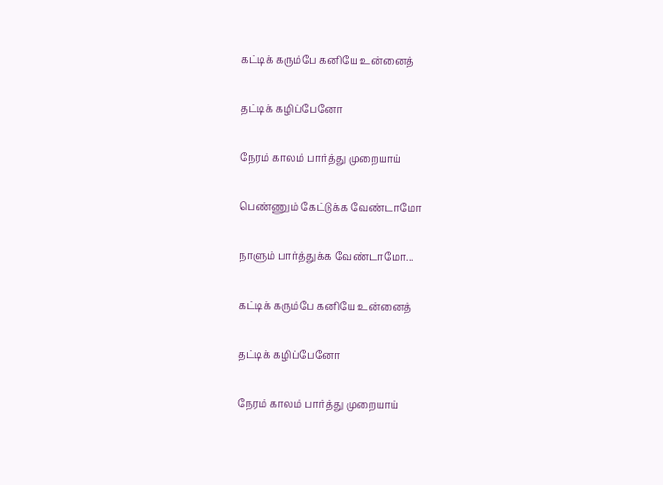கட்டிக் கரும்பே கனியே உன்னைத்

தட்டிக் கழிப்பேனோ

நேரம் காலம் பார்த்து முறையாய்

பெண்ணும் கேட்டுக்க வேண்டாமோ

நாளும் பார்த்துக்க வேண்டாமோ...

கட்டிக் கரும்பே கனியே உன்னைத்

தட்டிக் கழிப்பேனோ

நேரம் காலம் பார்த்து முறையாய்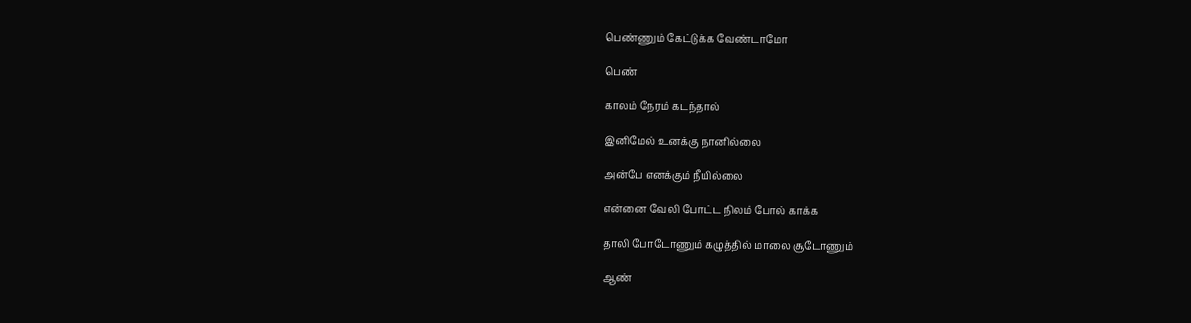பெண்ணும் கேட்டுக்க வேண்டாமோ

பெண்

காலம் நேரம் கடந்தால்

இனிமேல் உனக்கு நானில்லை

அன்பே எனக்கும் நீயில்லை

என்னை வேலி போட்ட நிலம் போல் காக்க

தாலி போடோணும் கழுத்தில் மாலை சூடோணும்

ஆண்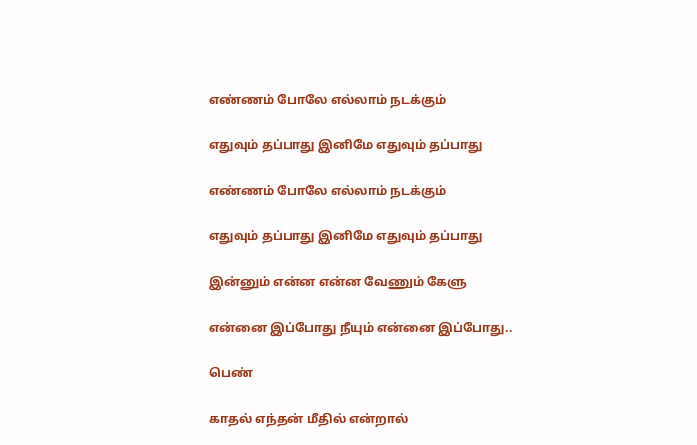எண்ணம் போலே எல்லாம் நடக்கும்

எதுவும் தப்பாது இனிமே எதுவும் தப்பாது

எண்ணம் போலே எல்லாம் நடக்கும்

எதுவும் தப்பாது இனிமே எதுவும் தப்பாது

இன்னும் என்ன என்ன வேணும் கேளு

என்னை இப்போது நீயும் என்னை இப்போது..

பெண்

காதல் எந்தன் மீதில் என்றால்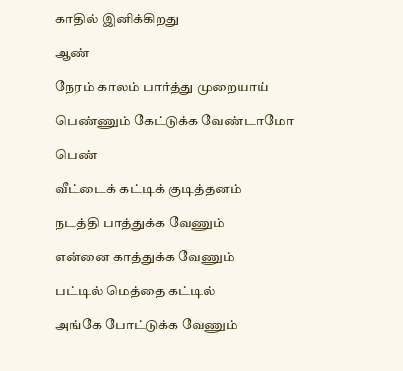காதில் இனிக்கிறது

ஆண்

நேரம் காலம் பார்த்து முறையாய்

பெண்ணும் கேட்டுக்க வேண்டாமோ

பெண்

வீட்டைக் கட்டிக் குடித்தனம்

நடத்தி பாத்துக்க வேணும்

என்னை காத்துக்க வேணும்

பட்டில் மெத்தை கட்டில்

அங்கே போட்டுக்க வேணும்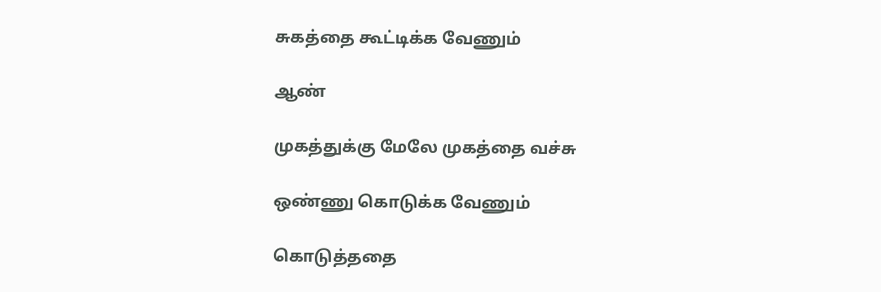சுகத்தை கூட்டிக்க வேணும்

ஆண்

முகத்துக்கு மேலே முகத்தை வச்சு

ஒண்ணு கொடுக்க வேணும்

கொடுத்ததை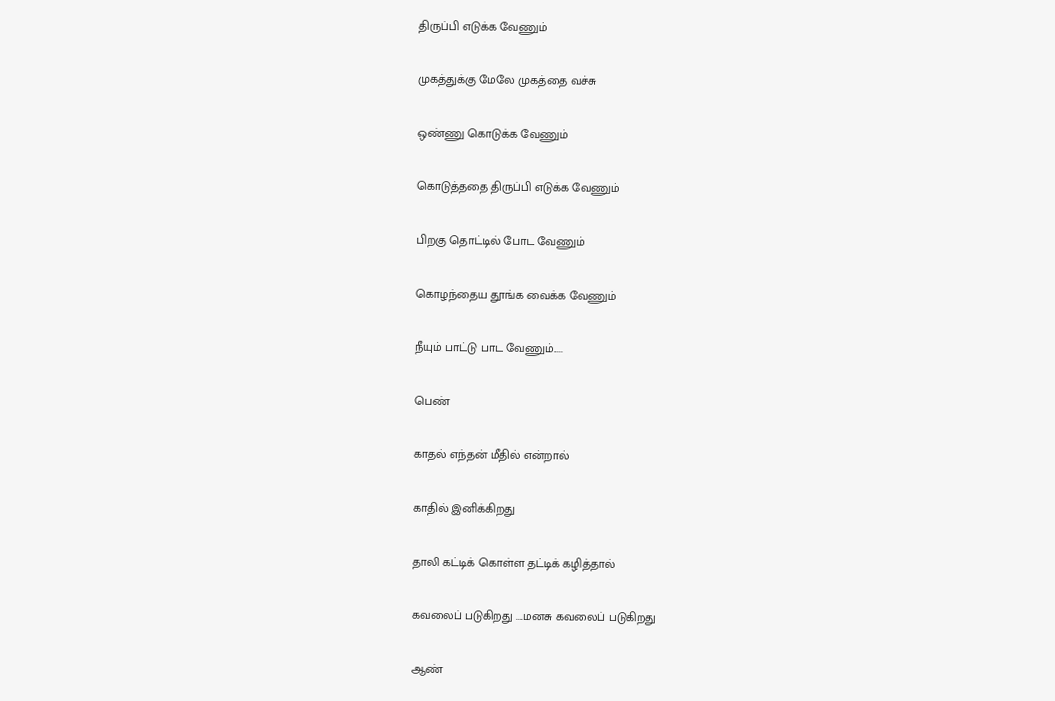திருப்பி எடுக்க வேணும்

முகத்துக்கு மேலே முகத்தை வச்சு

ஒண்ணு கொடுக்க வேணும்

கொடுத்ததை திருப்பி எடுக்க வேணும்

பிறகு தொட்டில் போட வேணும்

கொழந்தைய தூங்க வைக்க வேணும்

நீயும் பாட்டு பாட வேணும்.....

பெண்

காதல் எந்தன் மீதில் என்றால்

காதில் இனிக்கிறது

தாலி கட்டிக் கொள்ள தட்டிக் கழித்தால்

கவலைப் படுகிறது ....மனசு கவலைப் படுகிறது

ஆண்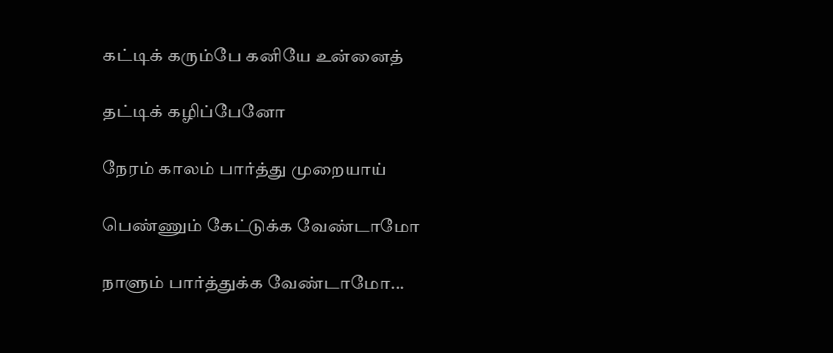கட்டிக் கரும்பே கனியே உன்னைத்

தட்டிக் கழிப்பேனோ

நேரம் காலம் பார்த்து முறையாய்

பெண்ணும் கேட்டுக்க வேண்டாமோ

நாளும் பார்த்துக்க வேண்டாமோ...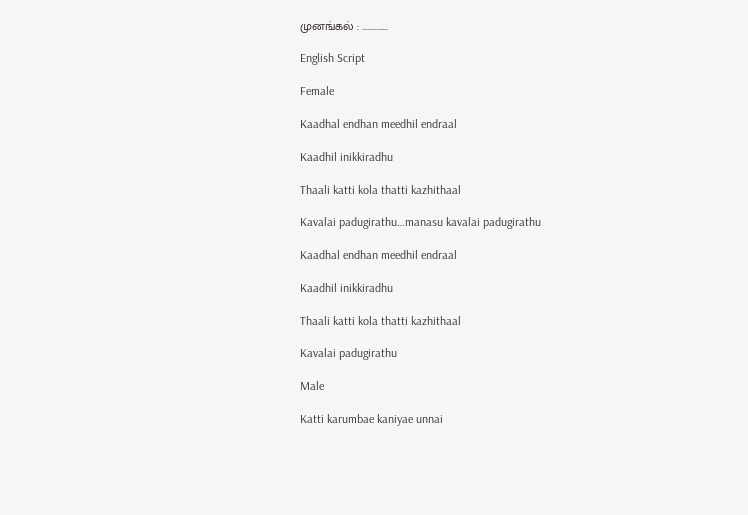முனங்கல் : ..............

English Script

Female

Kaadhal endhan meedhil endraal

Kaadhil inikkiradhu

Thaali katti kola thatti kazhithaal

Kavalai padugirathu…manasu kavalai padugirathu

Kaadhal endhan meedhil endraal

Kaadhil inikkiradhu

Thaali katti kola thatti kazhithaal

Kavalai padugirathu

Male

Katti karumbae kaniyae unnai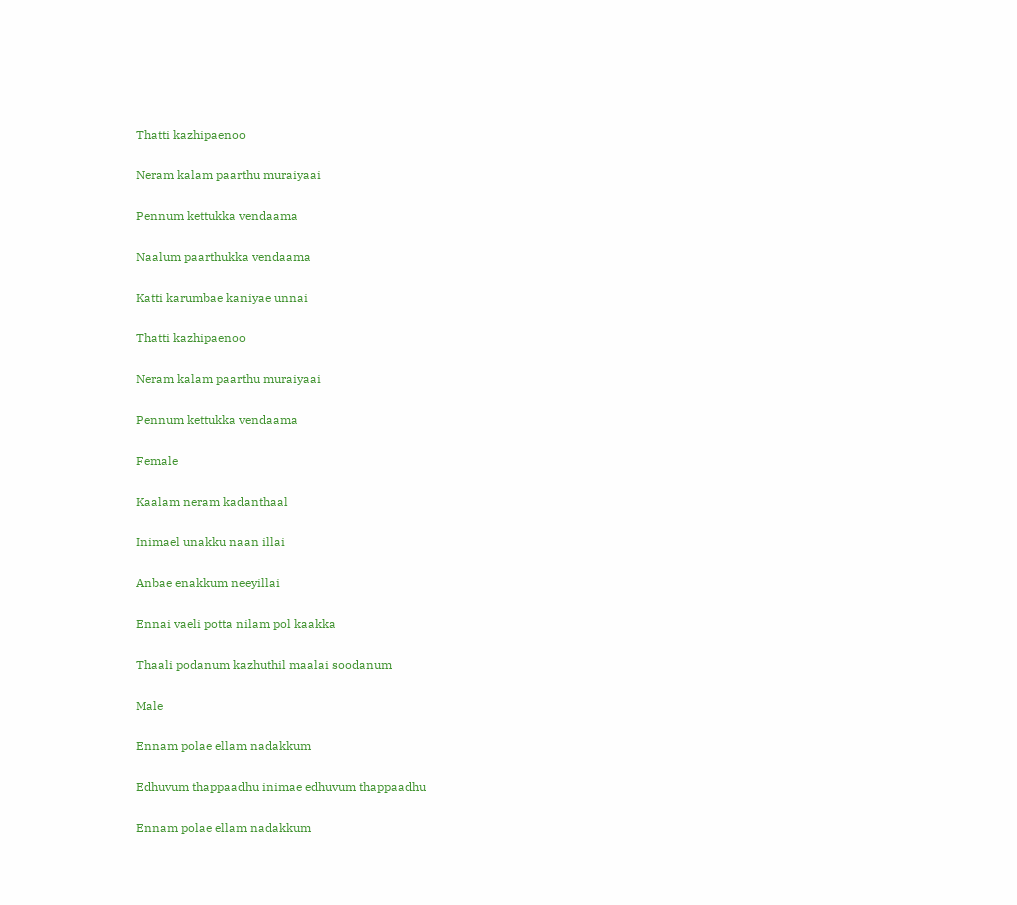Thatti kazhipaenoo

Neram kalam paarthu muraiyaai

Pennum kettukka vendaama

Naalum paarthukka vendaama

Katti karumbae kaniyae unnai

Thatti kazhipaenoo

Neram kalam paarthu muraiyaai

Pennum kettukka vendaama

Female

Kaalam neram kadanthaal

Inimael unakku naan illai

Anbae enakkum neeyillai

Ennai vaeli potta nilam pol kaakka

Thaali podanum kazhuthil maalai soodanum

Male

Ennam polae ellam nadakkum

Edhuvum thappaadhu inimae edhuvum thappaadhu

Ennam polae ellam nadakkum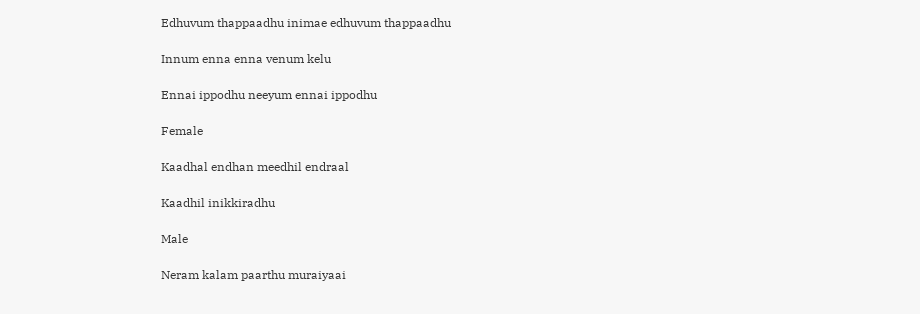Edhuvum thappaadhu inimae edhuvum thappaadhu

Innum enna enna venum kelu

Ennai ippodhu neeyum ennai ippodhu

Female

Kaadhal endhan meedhil endraal

Kaadhil inikkiradhu

Male

Neram kalam paarthu muraiyaai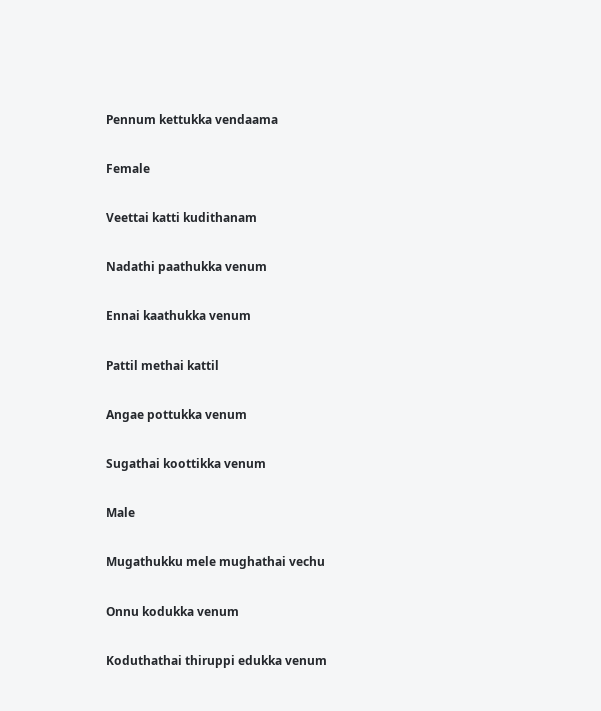Pennum kettukka vendaama

Female

Veettai katti kudithanam

Nadathi paathukka venum

Ennai kaathukka venum

Pattil methai kattil

Angae pottukka venum

Sugathai koottikka venum

Male

Mugathukku mele mughathai vechu

Onnu kodukka venum

Koduthathai thiruppi edukka venum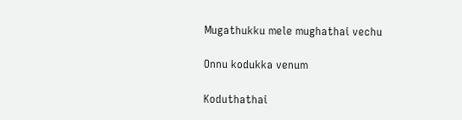Mugathukku mele mughathai vechu

Onnu kodukka venum

Koduthathai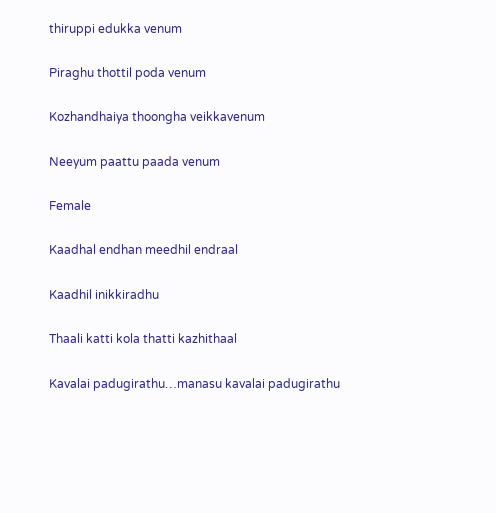thiruppi edukka venum

Piraghu thottil poda venum

Kozhandhaiya thoongha veikkavenum

Neeyum paattu paada venum

Female

Kaadhal endhan meedhil endraal

Kaadhil inikkiradhu

Thaali katti kola thatti kazhithaal

Kavalai padugirathu…manasu kavalai padugirathu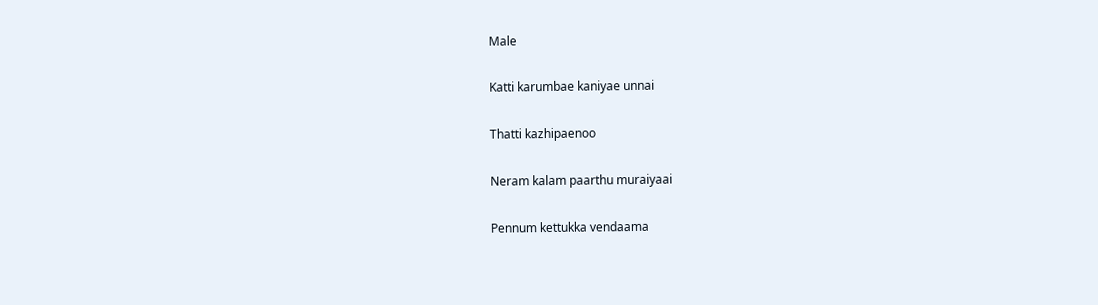Male

Katti karumbae kaniyae unnai

Thatti kazhipaenoo

Neram kalam paarthu muraiyaai

Pennum kettukka vendaama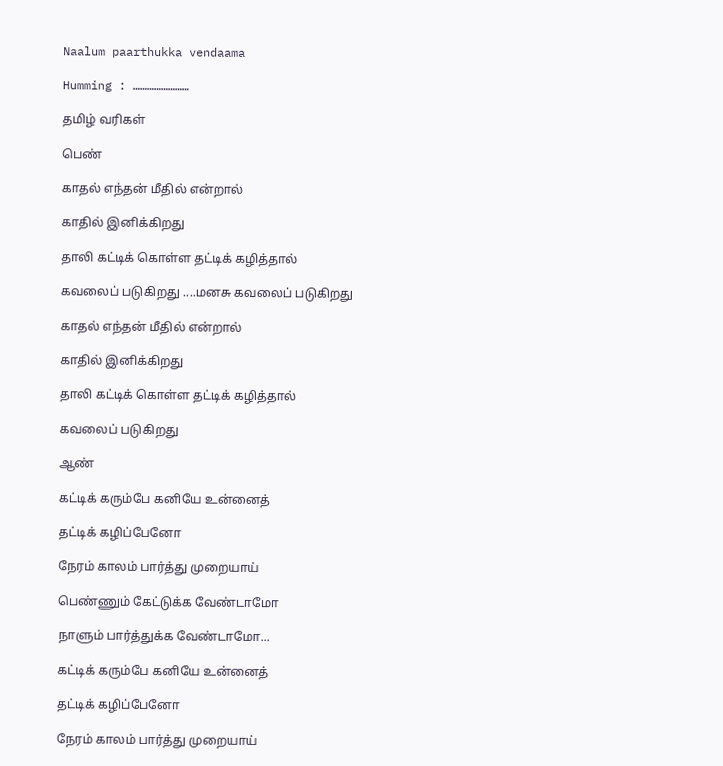Naalum paarthukka vendaama

Humming : ……………………

தமிழ் வரிகள்

பெண்

காதல் எந்தன் மீதில் என்றால்

காதில் இனிக்கிறது

தாலி கட்டிக் கொள்ள தட்டிக் கழித்தால்

கவலைப் படுகிறது ....மனசு கவலைப் படுகிறது

காதல் எந்தன் மீதில் என்றால்

காதில் இனிக்கிறது

தாலி கட்டிக் கொள்ள தட்டிக் கழித்தால்

கவலைப் படுகிறது

ஆண்

கட்டிக் கரும்பே கனியே உன்னைத்

தட்டிக் கழிப்பேனோ

நேரம் காலம் பார்த்து முறையாய்

பெண்ணும் கேட்டுக்க வேண்டாமோ

நாளும் பார்த்துக்க வேண்டாமோ...

கட்டிக் கரும்பே கனியே உன்னைத்

தட்டிக் கழிப்பேனோ

நேரம் காலம் பார்த்து முறையாய்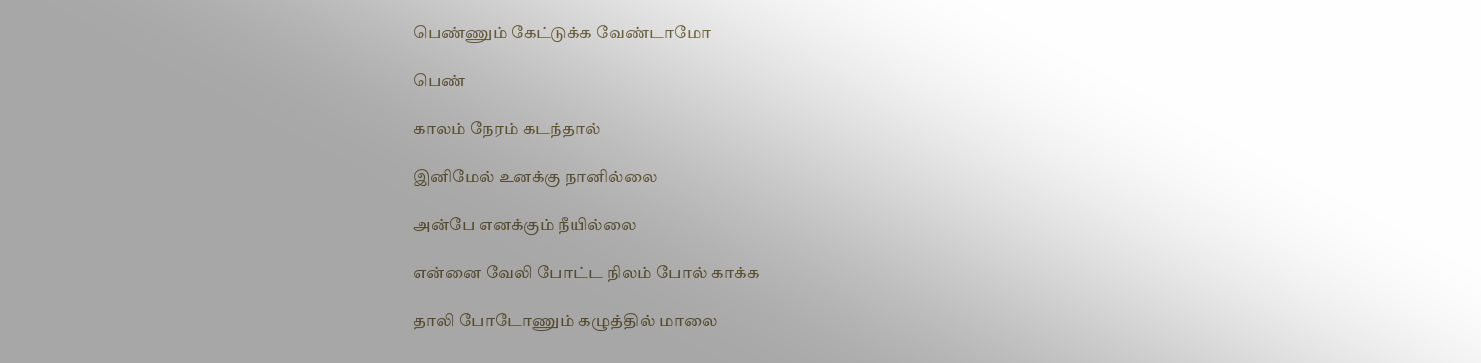பெண்ணும் கேட்டுக்க வேண்டாமோ

பெண்

காலம் நேரம் கடந்தால்

இனிமேல் உனக்கு நானில்லை

அன்பே எனக்கும் நீயில்லை

என்னை வேலி போட்ட நிலம் போல் காக்க

தாலி போடோணும் கழுத்தில் மாலை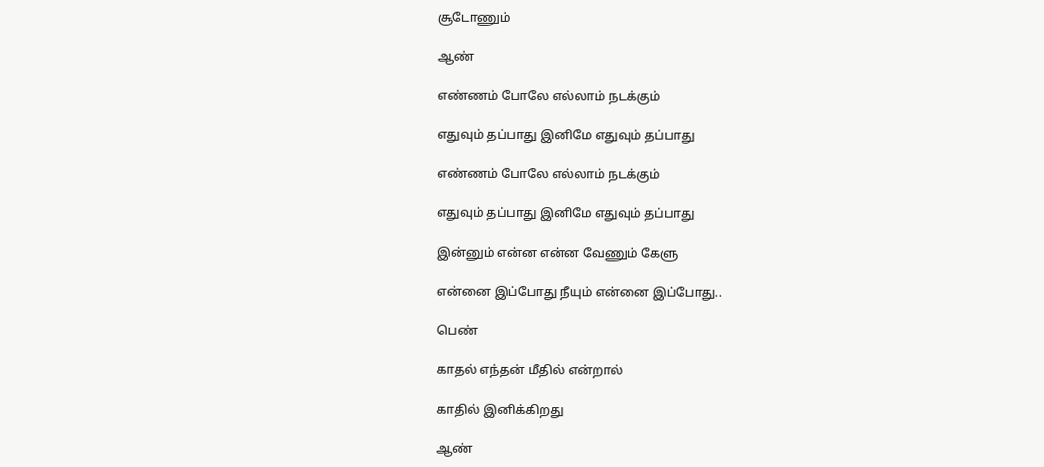சூடோணும்

ஆண்

எண்ணம் போலே எல்லாம் நடக்கும்

எதுவும் தப்பாது இனிமே எதுவும் தப்பாது

எண்ணம் போலே எல்லாம் நடக்கும்

எதுவும் தப்பாது இனிமே எதுவும் தப்பாது

இன்னும் என்ன என்ன வேணும் கேளு

என்னை இப்போது நீயும் என்னை இப்போது..

பெண்

காதல் எந்தன் மீதில் என்றால்

காதில் இனிக்கிறது

ஆண்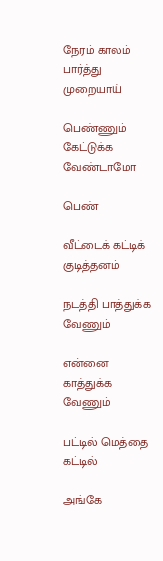நேரம் காலம் பார்த்து முறையாய்

பெண்ணும் கேட்டுக்க வேண்டாமோ

பெண்

வீட்டைக் கட்டிக் குடித்தனம்

நடத்தி பாத்துக்க வேணும்

என்னை காத்துக்க வேணும்

பட்டில் மெத்தை கட்டில்

அங்கே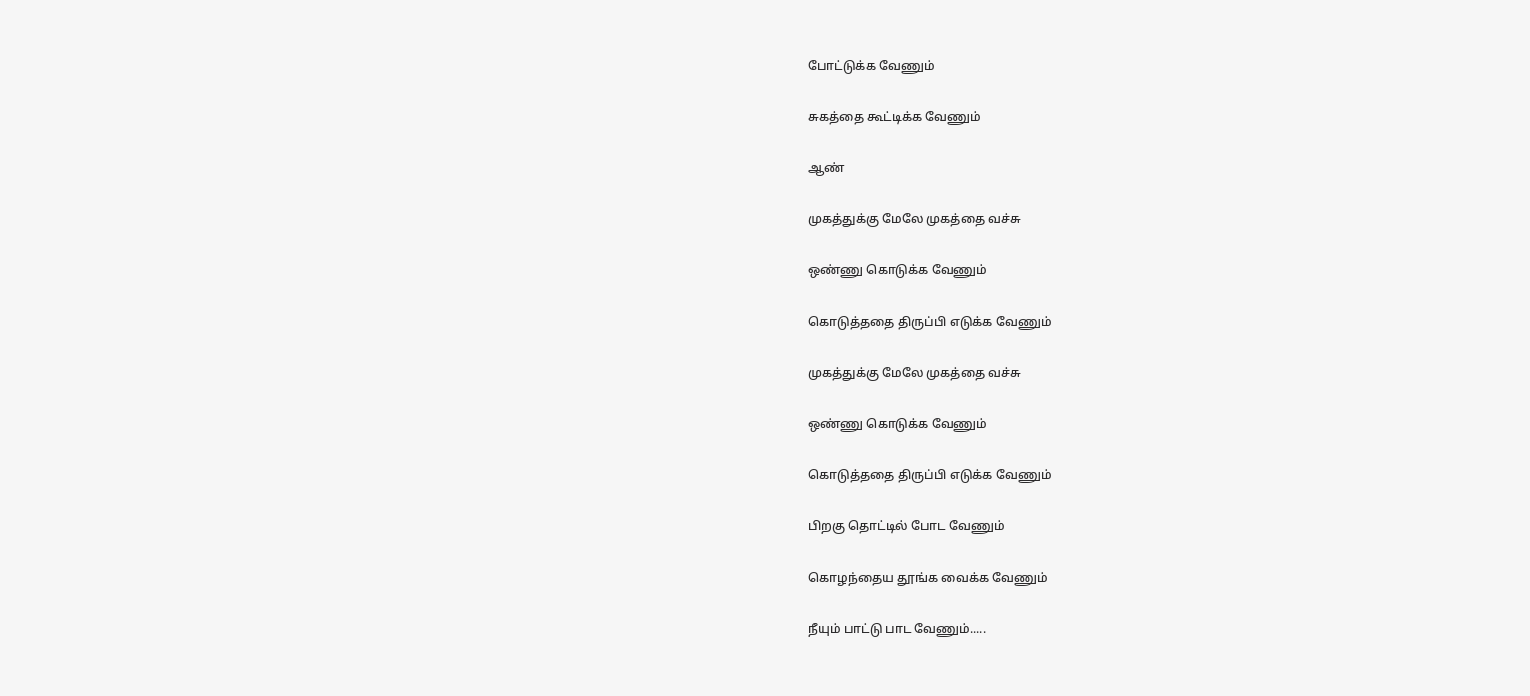போட்டுக்க வேணும்

சுகத்தை கூட்டிக்க வேணும்

ஆண்

முகத்துக்கு மேலே முகத்தை வச்சு

ஒண்ணு கொடுக்க வேணும்

கொடுத்ததை திருப்பி எடுக்க வேணும்

முகத்துக்கு மேலே முகத்தை வச்சு

ஒண்ணு கொடுக்க வேணும்

கொடுத்ததை திருப்பி எடுக்க வேணும்

பிறகு தொட்டில் போட வேணும்

கொழந்தைய தூங்க வைக்க வேணும்

நீயும் பாட்டு பாட வேணும்.....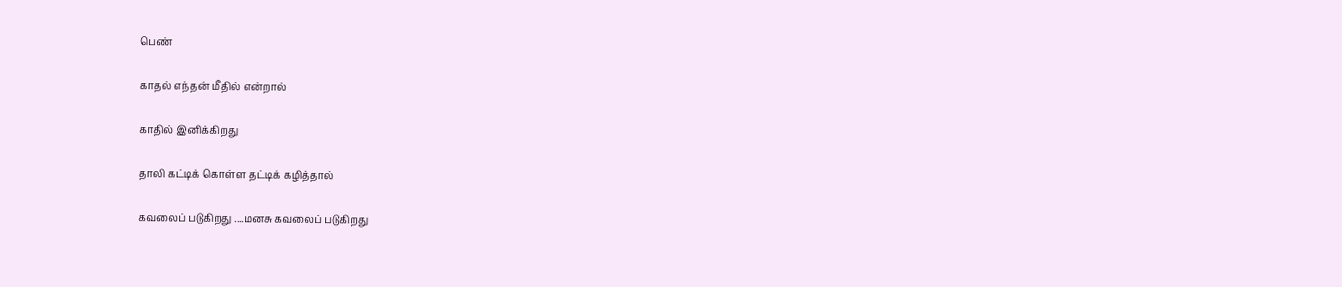பெண்

காதல் எந்தன் மீதில் என்றால்

காதில் இனிக்கிறது

தாலி கட்டிக் கொள்ள தட்டிக் கழித்தால்

கவலைப் படுகிறது ....மனசு கவலைப் படுகிறது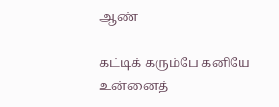ஆண்

கட்டிக் கரும்பே கனியே உன்னைத்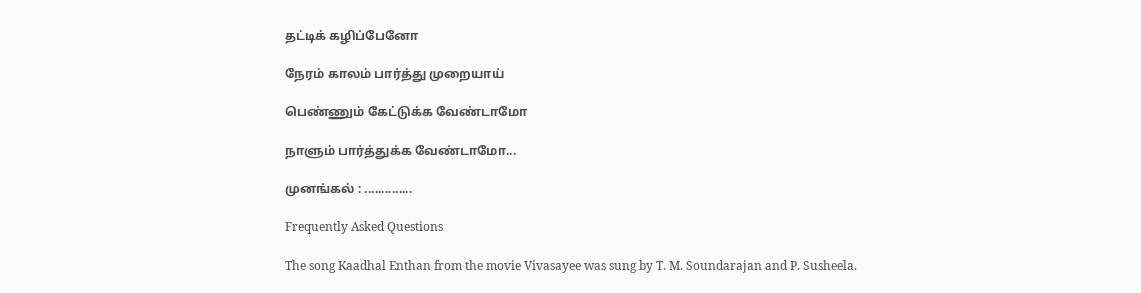தட்டிக் கழிப்பேனோ

நேரம் காலம் பார்த்து முறையாய்

பெண்ணும் கேட்டுக்க வேண்டாமோ

நாளும் பார்த்துக்க வேண்டாமோ...

முனங்கல் : ..............

Frequently Asked Questions

The song Kaadhal Enthan from the movie Vivasayee was sung by T. M. Soundarajan and P. Susheela.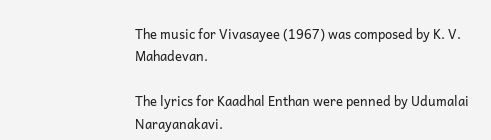The music for Vivasayee (1967) was composed by K. V. Mahadevan.

The lyrics for Kaadhal Enthan were penned by Udumalai Narayanakavi.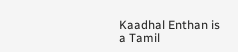Kaadhal Enthan is a Tamil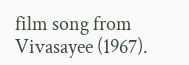film song from Vivasayee (1967).